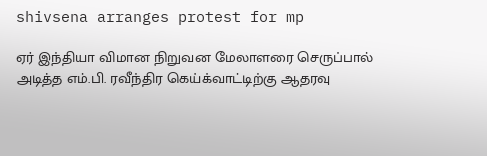shivsena arranges protest for mp

ஏர் இந்தியா விமான நிறுவன மேலாளரை செருப்பால் அடித்த எம்.பி. ரவீந்திர கெய்க்வாட்டிற்கு ஆதரவு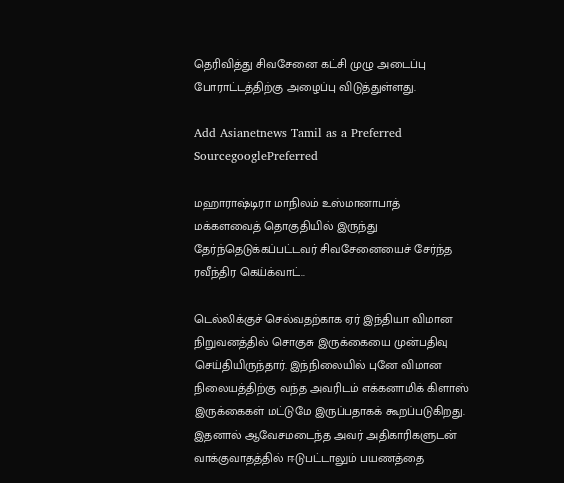தெரிவித்து சிவசேனை கட்சி முழு அடைப்பு போராட்டத்திற்கு அழைப்பு விடுத்துள்ளது.

Add Asianetnews Tamil as a Preferred SourcegooglePreferred

மஹாராஷ்டிரா மாநிலம் உஸ்மானாபாத் மக்களவைத் தொகுதியில் இருந்து தேர்ந்தெடுக்கப்பட்டவர் சிவசேனையைச் சேர்ந்த ரவீந்திர கெய்க்வாட்..

டெல்லிக்குச் செல்வதற்காக ஏர் இந்தியா விமான நிறுவனத்தில் சொகுசு இருக்கையை முன்பதிவு செய்தியிருந்தார். இந்நிலையில் புனே விமான நிலையத்திற்கு வந்த அவரிடம் எக்கனாமிக் கிளாஸ் இருக்கைகள் மட்டுமே இருப்பதாகக் கூறப்படுகிறது. இதனால் ஆவேசமடைந்த அவர் அதிகாரிகளுடன் வாக்குவாதத்தில் ஈடுபட்டாலும் பயணத்தை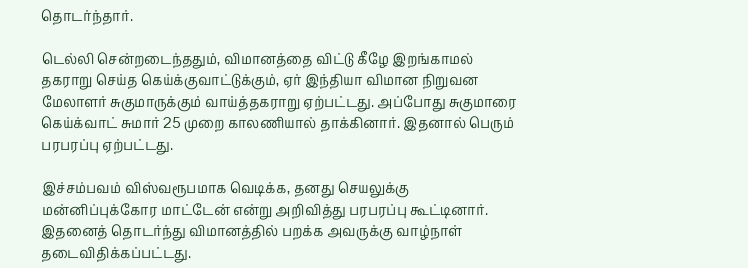தொடர்ந்தார்.

டெல்லி சென்றடைந்ததும், விமானத்தை விட்டு கீழே இறங்காமல் தகராறு செய்த கெய்க்குவாட்டுக்கும், ஏர் இந்தியா விமான நிறுவன மேலாளர் சுகுமாருக்கும் வாய்த்தகராறு ஏற்பட்டது. அப்போது சுகுமாரை கெய்க்வாட் சுமார் 25 முறை காலணியால் தாக்கினார். இதனால் பெரும் பரபரப்பு ஏற்பட்டது.

இச்சம்பவம் விஸ்வரூபமாக வெடிக்க, தனது செயலுக்கு மன்னிப்புக்கோர மாட்டேன் என்று அறிவித்து பரபரப்பு கூட்டினார். இதனைத் தொடர்ந்து விமானத்தில் பறக்க அவருக்கு வாழ்நாள் தடைவிதிக்கப்பட்டது.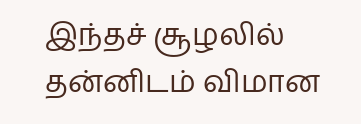இந்தச் சூழலில் தன்னிடம் விமான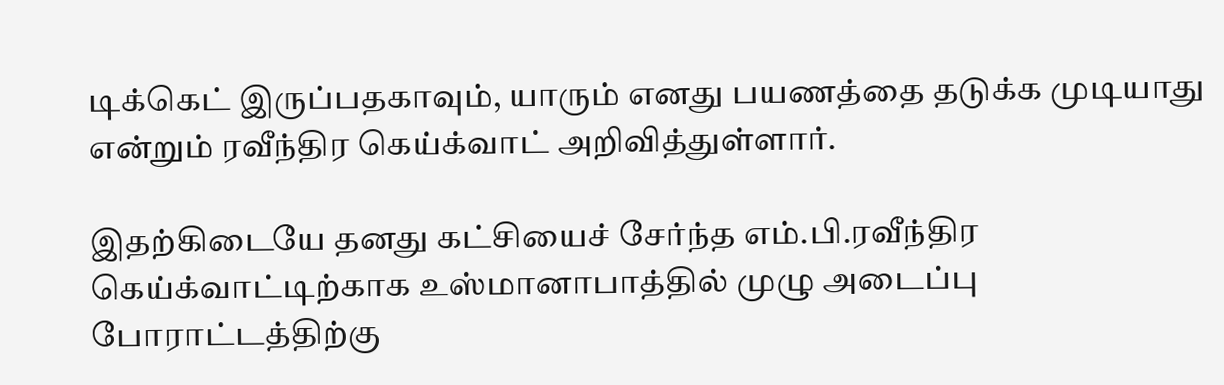டிக்கெட் இருப்பதகாவும், யாரும் எனது பயணத்தை தடுக்க முடியாது என்றும் ரவீந்திர கெய்க்வாட் அறிவித்துள்ளார்.

இதற்கிடையே தனது கட்சியைச் சேர்ந்த எம்.பி.ரவீந்திர கெய்க்வாட்டிற்காக உஸ்மானாபாத்தில் முழு அடைப்பு போராட்டத்திற்கு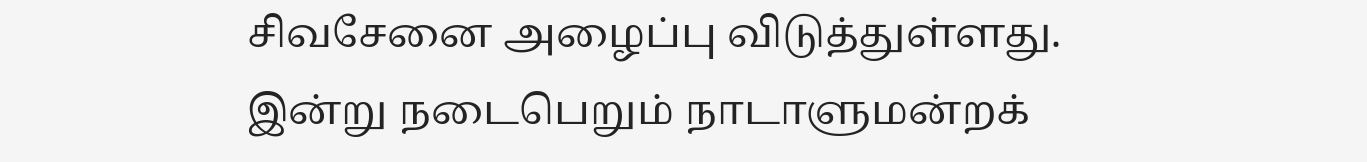சிவசேனை அழைப்பு விடுத்துள்ளது. இன்று நடைபெறும் நாடாளுமன்றக்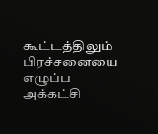கூட்டத்திலும் பிரச்சனையை எழுப்ப அக்கட்சி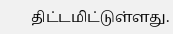திட்டமிட்டுள்ளது.